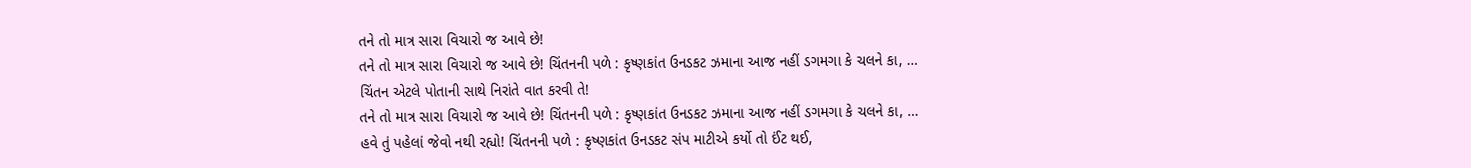તને તો માત્ર સારા વિચારો જ આવે છે!
તને તો માત્ર સારા વિચારો જ આવે છે! ચિંતનની પળે : કૃષ્ણકાંત ઉનડકટ ઝમાના આજ નહીં ડગમગા કે ચલને કા, …
ચિંતન એટલે પોતાની સાથે નિરાંતે વાત કરવી તે!
તને તો માત્ર સારા વિચારો જ આવે છે! ચિંતનની પળે : કૃષ્ણકાંત ઉનડકટ ઝમાના આજ નહીં ડગમગા કે ચલને કા, …
હવે તું પહેલાં જેવો નથી રહ્યો! ચિંતનની પળે : કૃષ્ણકાંત ઉનડકટ સંપ માટીએ કર્યો તો ઈંટ થઈ,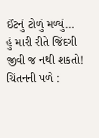ઈંટનું ટોળું મળ્યું…
હું મારી રીતે જિંદગી જીવી જ નથી શકતો! ચિંતનની પળે :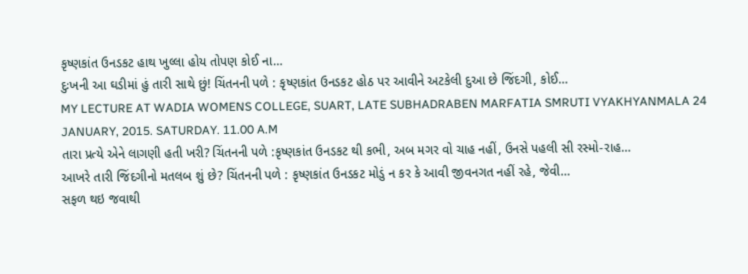કૃષ્ણકાંત ઉનડકટ હાથ ખુલ્લા હોય તોપણ કોઈ ના…
દુઃખની આ ઘડીમાં હું તારી સાથે છું! ચિંતનની પળે : કૃષ્ણકાંત ઉનડકટ હોઠ પર આવીને અટકેલી દુઆ છે જિંદગી, કોઈ…
MY LECTURE AT WADIA WOMENS COLLEGE, SUART, LATE SUBHADRABEN MARFATIA SMRUTI VYAKHYANMALA 24 JANUARY, 2015. SATURDAY. 11.00 A.M
તારા પ્રત્યે એને લાગણી હતી ખરી? ચિંતનની પળે :કૃષ્ણકાંત ઉનડકટ થી કભી, અબ મગર વો ચાહ નહીં, ઉનસે પહલી સી રસ્મો-રાહ…
આખરે તારી જિંદગીનો મતલબ શું છે? ચિંતનની પળે : કૃષ્ણકાંત ઉનડકટ મોડું ન કર કે આવી જીવનગત નહીં રહે, જેવી…
સફળ થઇ જવાથી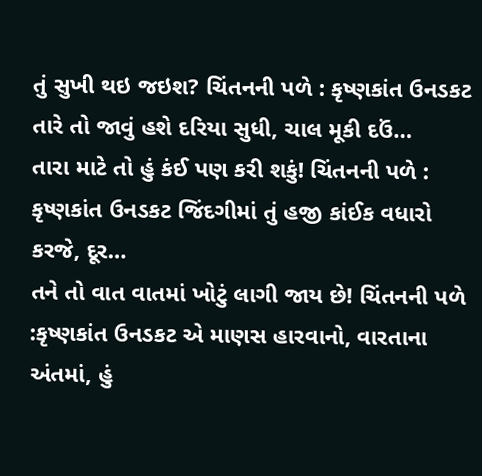તું સુખી થઇ જઇશ? ચિંતનની પળે : કૃષ્ણકાંત ઉનડકટ તારે તો જાવું હશે દરિયા સુધી, ચાલ મૂકી દઉં…
તારા માટે તો હું કંઈ પણ કરી શકું! ચિંતનની પળે : કૃષ્ણકાંત ઉનડકટ જિંદગીમાં તું હજી કાંઈક વધારો કરજે, દૂર…
તને તો વાત વાતમાં ખોટું લાગી જાય છે! ચિંતનની પળે :કૃષ્ણકાંત ઉનડકટ એ માણસ હારવાનો, વારતાના અંતમાં, હું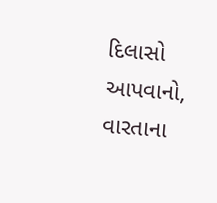દિલાસો આપવાનો, વારતાના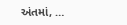અંતમાં, …